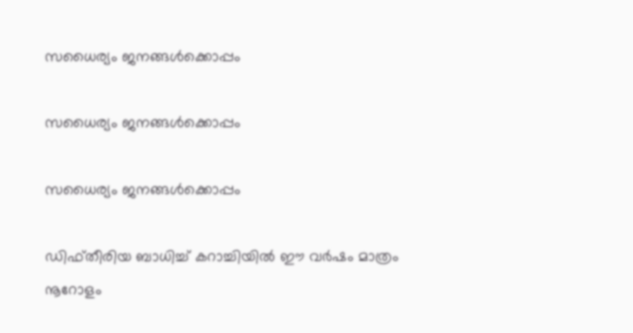സധൈര്യം ജനങ്ങൾക്കൊപ്പം

സധൈര്യം ജനങ്ങൾക്കൊപ്പം

സധൈര്യം ജനങ്ങൾക്കൊപ്പം

ഡിഫ്തീരിയ ബാധിച്ച് കറാച്ചിയില്‍ ഈ വര്‍ഷം മാത്രം നൂറോളം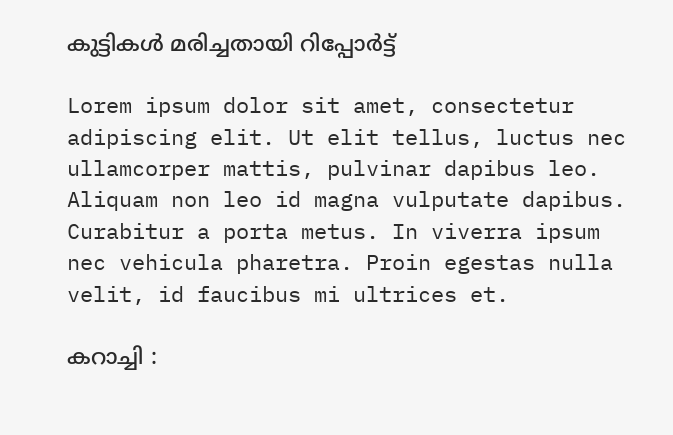കുട്ടികള്‍ മരിച്ചതായി റിപ്പോര്‍ട്ട്

Lorem ipsum dolor sit amet, consectetur adipiscing elit. Ut elit tellus, luctus nec ullamcorper mattis, pulvinar dapibus leo. Aliquam non leo id magna vulputate dapibus. Curabitur a porta metus. In viverra ipsum nec vehicula pharetra. Proin egestas nulla velit, id faucibus mi ultrices et.

കറാച്ചി :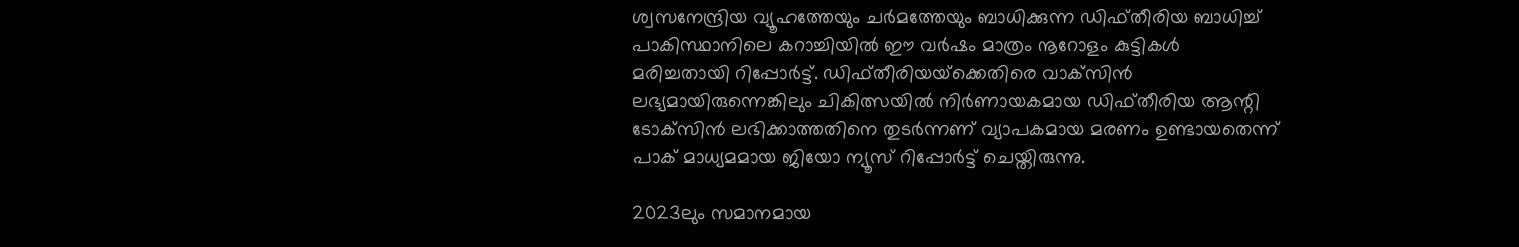ശ്വസനേന്ദ്രിയ വ്യൂഹത്തേയും ചര്‍മത്തേയും ബാധിക്കുന്ന ഡിഫ്തീരിയ ബാധിച്ച് പാകിസ്ഥാനിലെ കറാച്ചിയില്‍ ഈ വര്‍ഷം മാത്രം നൂറോളം കുട്ടികള്‍ മരിച്ചതായി റിപ്പോര്‍ട്ട്. ഡിഫ്തീരിയയ്‌ക്കെതിരെ വാക്‌സിന്‍ ലഭ്യമായിരുന്നെങ്കിലും ചികിത്സയില്‍ നിര്‍ണായകമായ ഡിഫ്തീരിയ ആന്റി ടോക്‌സിന്‍ ലഭിക്കാത്തതിനെ തുടര്‍ന്നണ് വ്യാപകമായ മരണം ഉണ്ടായതെന്ന് പാക് മാധ്യമമായ ജിയോ ന്യൂസ് റിപ്പോര്‍ട്ട് ചെയ്തിരുന്നു.

2023ലും സമാനമായ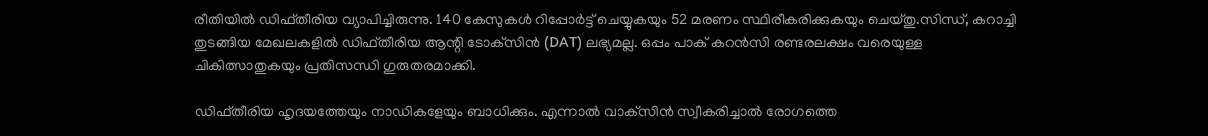രീതിയില്‍ ഡിഫ്തീരിയ വ്യാപിച്ചിരുന്നു. 140 കേസുകള്‍ റിപ്പോര്‍ട്ട് ചെയ്യുകയും 52 മരണം സ്ഥിരീകരിക്കുകയും ചെയ്തു.സിന്ധ്, കറാച്ചി തുടങ്ങിയ മേഖലകളില്‍ ഡിഫ്തീരിയ ആന്റി ടോക്‌സിന്‍ (DAT) ലഭ്യമല്ല. ഒപ്പം പാക് കറന്‍സി രണ്ടരലക്ഷം വരെയുള്ള ചികിത്സാതുകയും പ്രതിസന്ധി ഗുരുതരമാക്കി.

ഡിഫ്തീരിയ ഹൃദയത്തേയും നാഡികളേയും ബാധിക്കും. എന്നാല്‍ വാക്‌സിന്‍ സ്വീകരിച്ചാല്‍ രോഗത്തെ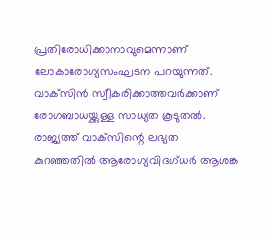പ്രതിരോധിക്കാനാവുമെന്നാണ് ലോകാരോഗ്യസംഘടന പറയുന്നത്. വാക്‌സിന്‍ സ്വീകരിക്കാത്തവര്‍ക്കാണ് രോഗബാധയ്ക്കുള്ള സാധ്യത കൂടുതൽ. രാജ്യത്ത് വാക്‌സിന്റെ ലഭ്യത കുറഞ്ഞതില്‍ ആരോഗ്യവിദഗ്ധര്‍ ആശങ്ക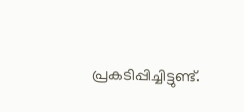പ്രകടിപ്പിച്ചിട്ടുണ്ട്.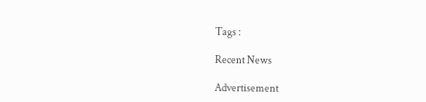Tags :

Recent News

Advertisement